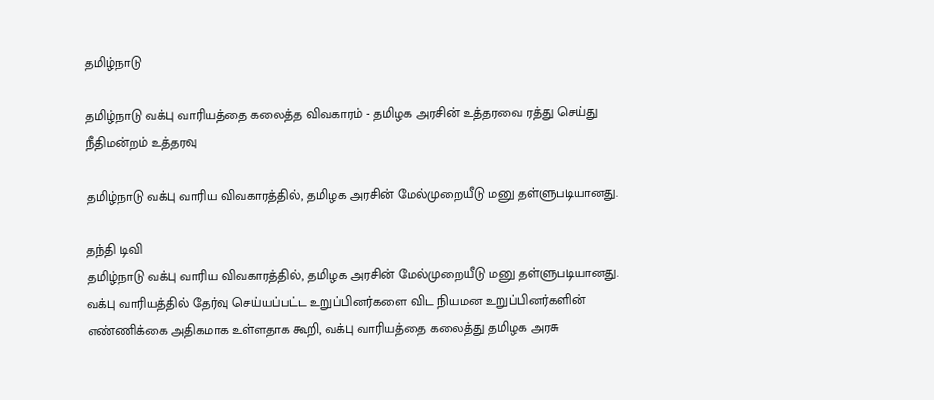தமிழ்நாடு

தமிழ்நாடு வக்பு வாரியத்தை கலைத்த விவகாரம் - தமிழக அரசின் உத்தரவை ரத்து செய்து நீதிமன்றம் உத்தரவு

தமிழ்நாடு வக்பு வாரிய விவகாரத்தில், தமிழக அரசின் மேல்முறையீடு மனு தள்ளுபடியானது.

தந்தி டிவி
தமிழ்நாடு வக்பு வாரிய விவகாரத்தில், தமிழக அரசின் மேல்முறையீடு மனு தள்ளுபடியானது. வக்பு வாரியத்தில் தேர்வு செய்யப்பட்ட உறுப்பினர்களை விட நியமன உறுப்பினர்களின் எண்ணிக்கை அதிகமாக உள்ளதாக கூறி, வக்பு வாரியத்தை கலைத்து தமிழக அரசு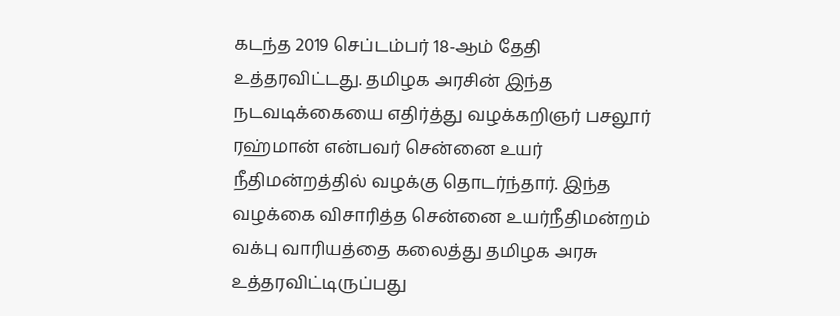கடந்த 2019 செப்டம்பர் 18-ஆம் தேதி உத்தரவிட்டது. தமிழக அரசின் இந்த நடவடிக்கையை எதிர்த்து வழக்கறிஞர் பசலூர் ரஹ்மான் என்பவர் சென்னை உயர் நீதிமன்றத்தில் வழக்கு தொடர்ந்தார். இந்த வழக்கை விசாரித்த சென்னை உயர்நீதிமன்றம் வக்பு வாரியத்தை கலைத்து தமிழக அரசு உத்தரவிட்டிருப்பது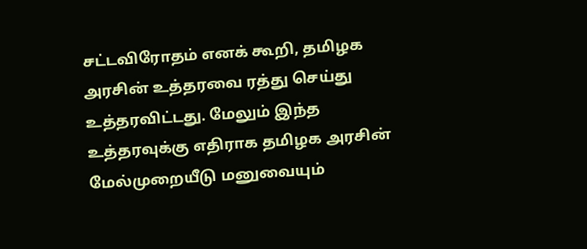சட்டவிரோதம் எனக் கூறி, தமிழக அரசின் உத்தரவை ரத்து செய்து உத்தரவிட்டது. மேலும் இந்த உத்தரவுக்கு எதிராக தமிழக அரசின் மேல்முறையீடு மனுவையும்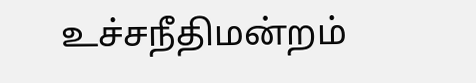உச்சநீதிமன்றம்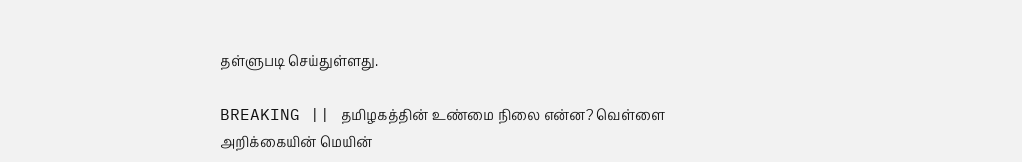தள்ளுபடி செய்துள்ளது.

BREAKING || தமிழகத்தின் உண்மை நிலை என்ன? வெள்ளை அறிக்கையின் மெயின்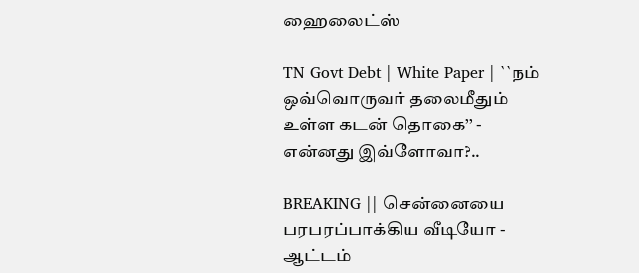ஹைலைட்ஸ்

TN Govt Debt | White Paper | ``நம் ஒவ்வொருவர் தலைமீதும் உள்ள கடன் தொகை’’ - என்னது இவ்ளோவா?..

BREAKING || சென்னையை பரபரப்பாக்கிய வீடியோ - ஆட்டம்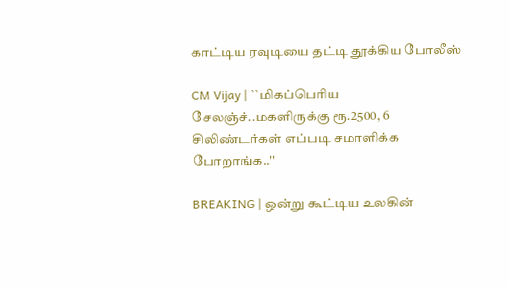காட்டிய ரவுடியை தட்டி தூக்கிய போலீஸ்

CM Vijay | ``மிகப்பெரிய சேலஞ்ச்..மகளிருக்கு ரூ.2500, 6 சிலிண்டர்கள் எப்படி சமாளிக்க போறாங்க..''

BREAKING | ஒன்று கூட்டிய உலகின்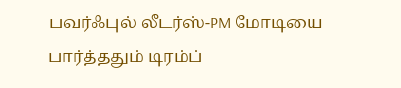பவர்ஃபுல் லீடர்ஸ்-PM மோடியை பார்த்ததும் டிரம்ப்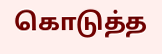கொடுத்த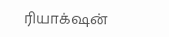ரியாக்‌ஷன்